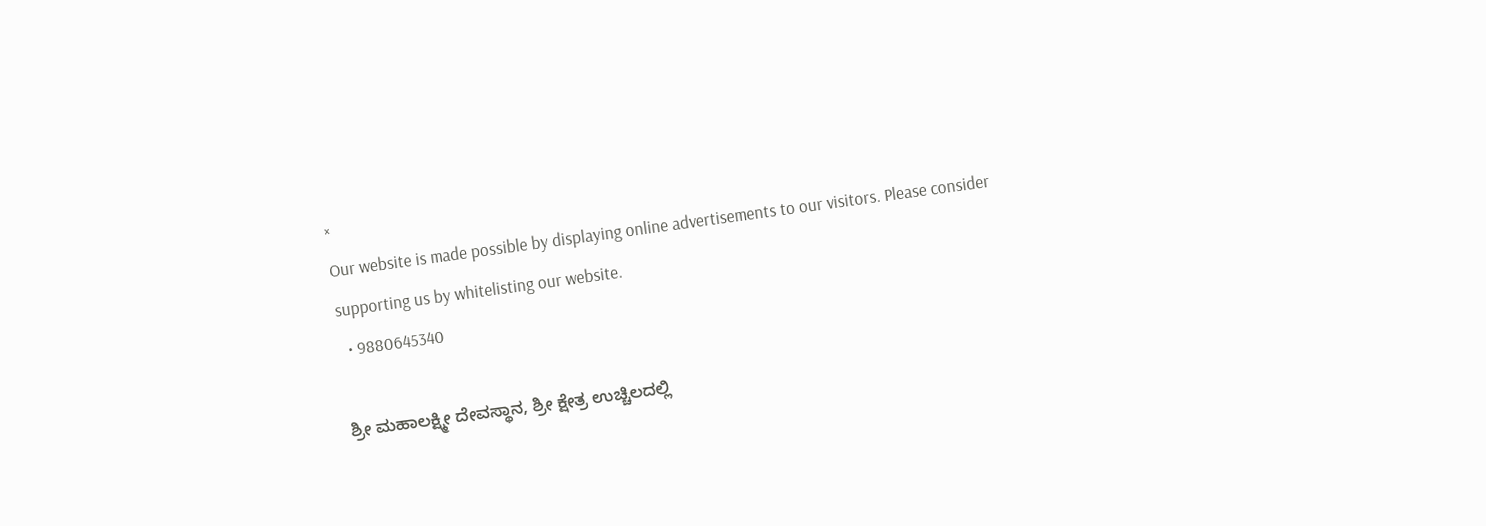×
Our website is made possible by displaying online advertisements to our visitors. Please consider supporting us by whitelisting our website.
  • 9880645340

ಶ್ರೀ ಮಹಾಲಕ್ಷ್ಮೀ ದೇವಸ್ಥಾನ, ಶ್ರೀ ಕ್ಷೇತ್ರ ಉಚ್ಚಿಲದಲ್ಲಿ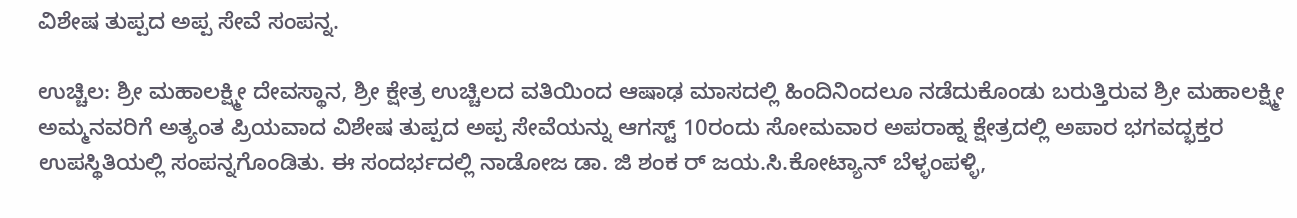ವಿಶೇಷ ತುಪ್ಪದ ಅಪ್ಪ ಸೇವೆ ಸಂಪನ್ನ.

ಉಚ್ಚಿಲ: ಶ್ರೀ ಮಹಾಲಕ್ಷ್ಮೀ ದೇವಸ್ಥಾನ, ಶ್ರೀ ಕ್ಷೇತ್ರ ಉಚ್ಚಿಲದ ವತಿಯಿಂದ ಆಷಾಢ ಮಾಸದಲ್ಲಿ ಹಿಂದಿನಿಂದಲೂ ನಡೆದುಕೊಂಡು ಬರುತ್ತಿರುವ ಶ್ರೀ ಮಹಾಲಕ್ಷ್ಮೀ ಅಮ್ಮನವರಿಗೆ ಅತ್ಯಂತ ಪ್ರಿಯವಾದ ವಿಶೇಷ ತುಪ್ಪದ ಅಪ್ಪ ಸೇವೆಯನ್ನು ಆಗಸ್ಟ್ 10ರಂದು ಸೋಮವಾರ ಅಪರಾಹ್ನ ಕ್ಷೇತ್ರದಲ್ಲಿ ಅಪಾರ ಭಗವದ್ಭಕ್ತರ ಉಪಸ್ಥಿತಿಯಲ್ಲಿ ಸಂಪನ್ನಗೊಂಡಿತು. ಈ ಸಂದರ್ಭದಲ್ಲಿ ನಾಡೋಜ ಡಾ. ಜಿ ಶಂಕ ರ್ ಜಯ.ಸಿ.ಕೋಟ್ಯಾನ್ ಬೆಳ್ಳಂಪಳ್ಳಿ,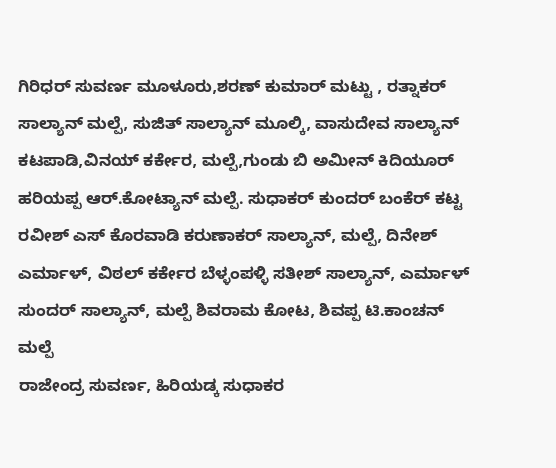ಗಿರಿಧರ್ ಸುವರ್ಣ ಮೂಳೂರು,ಶರಣ್ ಕುಮಾರ್ ಮಟ್ಟು , ರತ್ನಾಕರ್ ಸಾಲ್ಯಾನ್ ಮಲ್ಪೆ, ಸುಜಿತ್ ಸಾಲ್ಯಾನ್ ಮೂಲ್ಕಿ, ವಾಸುದೇವ ಸಾಲ್ಯಾನ್ ಕಟಪಾಡಿ,ವಿನಯ್ ಕರ್ಕೇರ, ಮಲ್ಪೆ,ಗುಂಡು ಬಿ ಅಮೀನ್ ಕಿದಿಯೂರ್ ಹರಿಯಪ್ಪ ಆರ್.ಕೋಟ್ಯಾನ್ ಮಲ್ಪೆ. ಸುಧಾಕರ್ ಕುಂದರ್ ಬಂಕೆರ್ ಕಟ್ಟ ರವೀಶ್ ಎಸ್ ಕೊರವಾಡಿ ಕರುಣಾಕರ್ ಸಾಲ್ಯಾನ್, ಮಲ್ಪೆ, ದಿನೇಶ್ ಎರ್ಮಾಳ್, ವಿಠಲ್ ಕರ್ಕೇರ ಬೆಳ್ಳಂಪಳ್ಳಿ ಸತೀಶ್ ಸಾಲ್ಯಾನ್, ಎರ್ಮಾಳ್ ಸುಂದರ್ ಸಾಲ್ಯಾನ್, ಮಲ್ಪೆ ಶಿವರಾಮ ಕೋಟ, ಶಿವಪ್ಪ ಟಿ.ಕಾಂಚನ್ ಮಲ್ಪೆ
ರಾಜೇಂದ್ರ ಸುವರ್ಣ, ಹಿರಿಯಡ್ಕ ಸುಧಾಕರ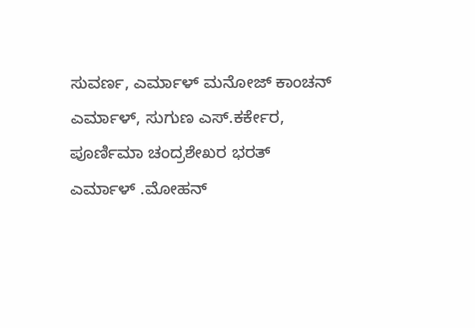ಸುವರ್ಣ, ಎರ್ಮಾಳ್ ಮನೋಜ್ ಕಾಂಚನ್ ಎರ್ಮಾಳ್, ಸುಗುಣ ಎಸ್.ಕರ್ಕೇರ, ಪೂರ್ಣಿಮಾ ಚಂದ್ರಶೇಖರ ಭರತ್ ಎರ್ಮಾಳ್ .ಮೋಹನ್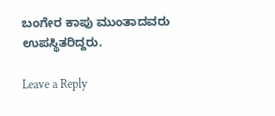ಬಂಗೇರ ಕಾಪು ಮುಂತಾದವರು ಉಪಸ್ಥಿತರಿದ್ದರು.

Leave a Reply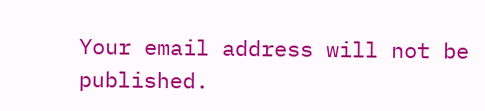Your email address will not be published.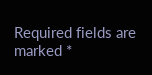Required fields are marked *